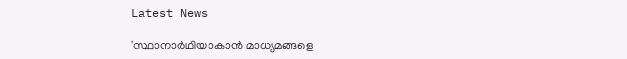Latest News

'സ്ഥാനാര്‍ഥിയാകാന്‍ മാധ്യമങ്ങളെ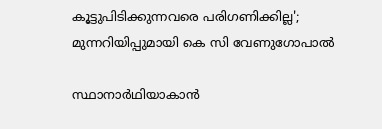കൂട്ടുപിടിക്കുന്നവരെ പരിഗണിക്കില്ല'; മുന്നറിയിപ്പുമായി കെ സി വേണുഗോപാല്‍

സ്ഥാനാര്‍ഥിയാകാന്‍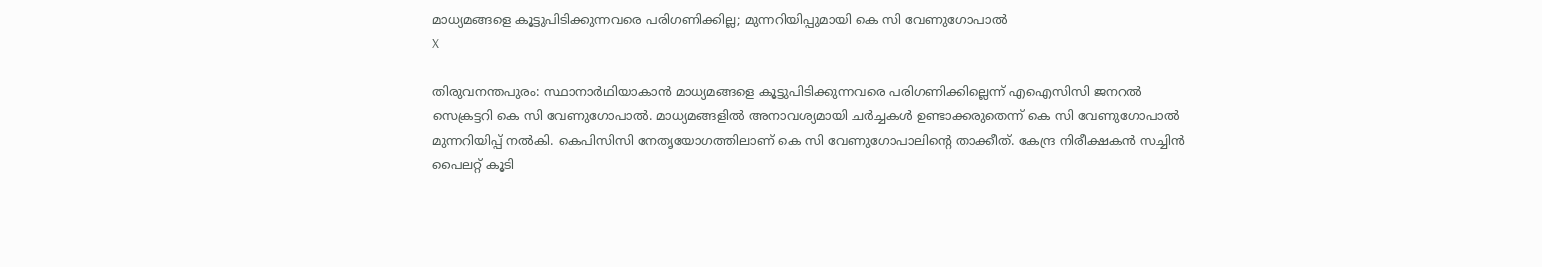മാധ്യമങ്ങളെ കൂട്ടുപിടിക്കുന്നവരെ പരിഗണിക്കില്ല; മുന്നറിയിപ്പുമായി കെ സി വേണുഗോപാല്‍
X

തിരുവനന്തപുരം: സ്ഥാനാര്‍ഥിയാകാന്‍ മാധ്യമങ്ങളെ കൂട്ടുപിടിക്കുന്നവരെ പരിഗണിക്കില്ലെന്ന് എഐസിസി ജനറല്‍ സെക്രട്ടറി കെ സി വേണുഗോപാല്‍. മാധ്യമങ്ങളില്‍ അനാവശ്യമായി ചര്‍ച്ചകള്‍ ഉണ്ടാക്കരുതെന്ന് കെ സി വേണുഗോപാല്‍ മുന്നറിയിപ്പ് നല്‍കി. കെപിസിസി നേതൃയോഗത്തിലാണ് കെ സി വേണുഗോപാലിന്റെ താക്കീത്. കേന്ദ്ര നിരീക്ഷകന്‍ സച്ചിന്‍ പൈലറ്റ് കൂടി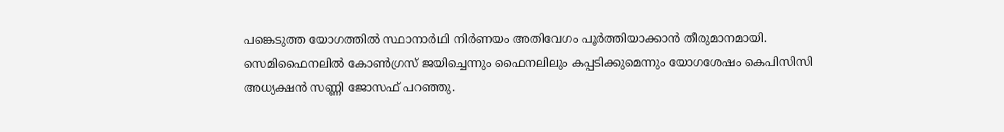പങ്കെടുത്ത യോഗത്തില്‍ സ്ഥാനാര്‍ഥി നിര്‍ണയം അതിവേഗം പൂര്‍ത്തിയാക്കാന്‍ തീരുമാനമായി. സെമിഫൈനലില്‍ കോണ്‍ഗ്രസ് ജയിച്ചെന്നും ഫൈനലിലും കപ്പടിക്കുമെന്നും യോഗശേഷം കെപിസിസി അധ്യക്ഷന്‍ സണ്ണി ജോസഫ് പറഞ്ഞു.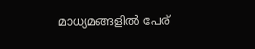മാധ്യമങ്ങളില്‍ പേര്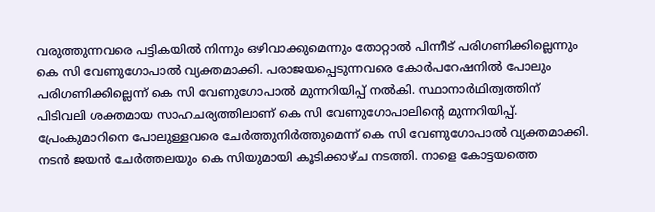വരുത്തുന്നവരെ പട്ടികയില്‍ നിന്നും ഒഴിവാക്കുമെന്നും തോറ്റാല്‍ പിന്നീട് പരിഗണിക്കില്ലെന്നും കെ സി വേണുഗോപാല്‍ വ്യക്തമാക്കി. പരാജയപ്പെടുന്നവരെ കോര്‍പറേഷനില്‍ പോലും പരിഗണിക്കില്ലെന്ന് കെ സി വേണുഗോപാല്‍ മുന്നറിയിപ്പ് നല്‍കി. സ്ഥാനാര്‍ഥിത്വത്തിന് പിടിവലി ശക്തമായ സാഹചര്യത്തിലാണ് കെ സി വേണുഗോപാലിന്റെ മുന്നറിയിപ്പ്. പ്രേംകുമാറിനെ പോലുള്ളവരെ ചേര്‍ത്തുനിര്‍ത്തുമെന്ന് കെ സി വേണുഗോപാല്‍ വ്യക്തമാക്കി. നടന്‍ ജയന്‍ ചേര്‍ത്തലയും കെ സിയുമായി കൂടിക്കാഴ്ച നടത്തി. നാളെ കോട്ടയത്തെ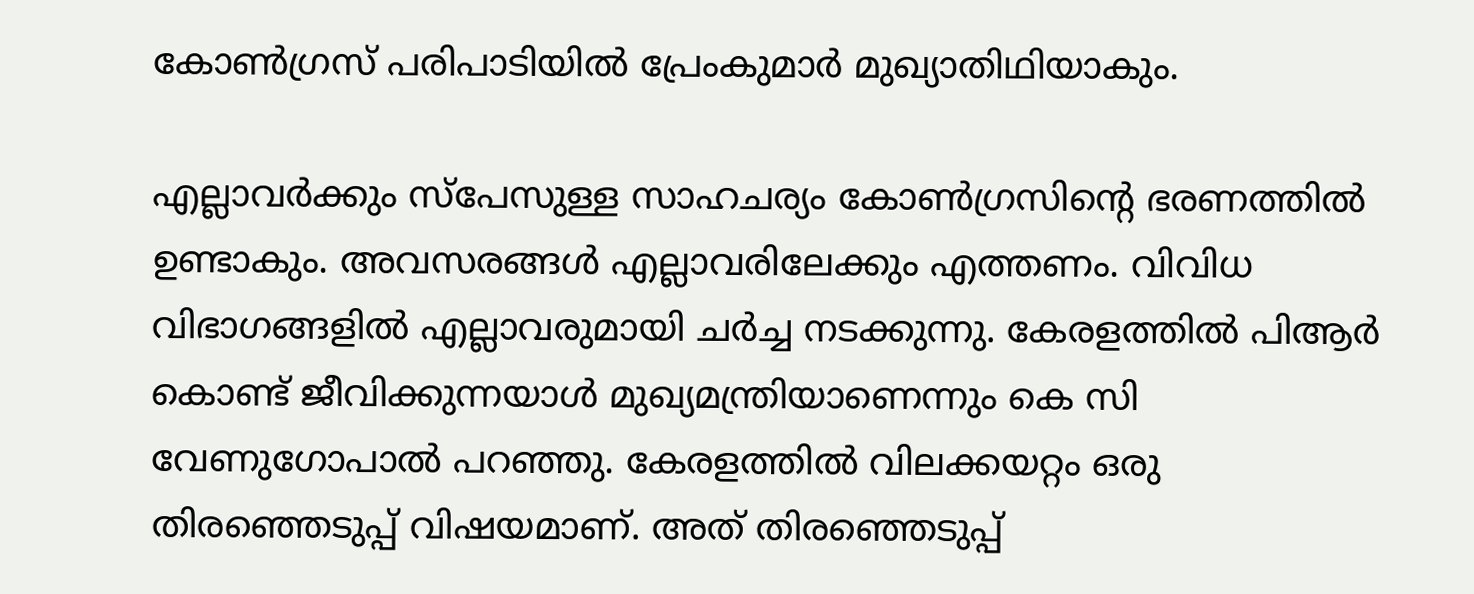കോണ്‍ഗ്രസ് പരിപാടിയില്‍ പ്രേംകുമാര്‍ മുഖ്യാതിഥിയാകും.

എല്ലാവര്‍ക്കും സ്പേസുള്ള സാഹചര്യം കോണ്‍ഗ്രസിന്റെ ഭരണത്തില്‍ ഉണ്ടാകും. അവസരങ്ങള്‍ എല്ലാവരിലേക്കും എത്തണം. വിവിധ വിഭാഗങ്ങളില്‍ എല്ലാവരുമായി ചര്‍ച്ച നടക്കുന്നു. കേരളത്തില്‍ പിആര്‍ കൊണ്ട് ജീവിക്കുന്നയാള്‍ മുഖ്യമന്ത്രിയാണെന്നും കെ സി വേണുഗോപാല്‍ പറഞ്ഞു. കേരളത്തില്‍ വിലക്കയറ്റം ഒരു തിരഞ്ഞെടുപ്പ് വിഷയമാണ്. അത് തിരഞ്ഞെടുപ്പ്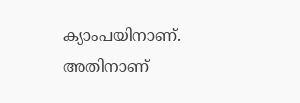ക്യാംപയിനാണ്. അതിനാണ്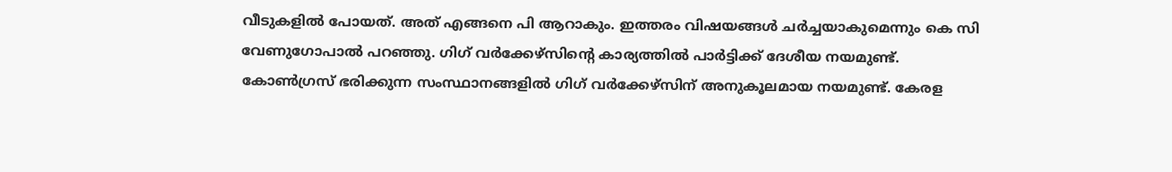വീടുകളില്‍ പോയത്. അത് എങ്ങനെ പി ആറാകും. ഇത്തരം വിഷയങ്ങള്‍ ചര്‍ച്ചയാകുമെന്നും കെ സി വേണുഗോപാല്‍ പറഞ്ഞു. ഗിഗ് വര്‍ക്കേഴ്സിന്റെ കാര്യത്തില്‍ പാര്‍ട്ടിക്ക് ദേശീയ നയമുണ്ട്. കോണ്‍ഗ്രസ് ഭരിക്കുന്ന സംസ്ഥാനങ്ങളില്‍ ഗിഗ് വര്‍ക്കേഴ്സിന് അനുകൂലമായ നയമുണ്ട്. കേരള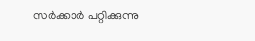സര്‍ക്കാര്‍ പറ്റിക്കുന്നു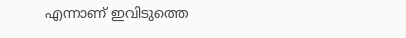എന്നാണ് ഇവിടുത്തെ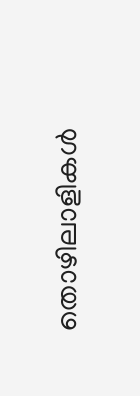തൊഴിലാളികള്‍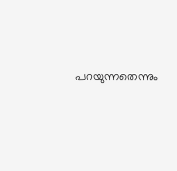പറയുന്നതെന്നും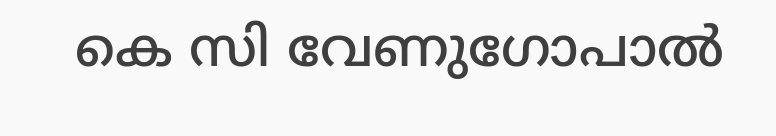കെ സി വേണുഗോപാല്‍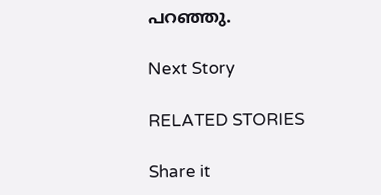പറഞ്ഞു.

Next Story

RELATED STORIES

Share it